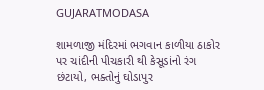GUJARATMODASA

શામળાજી મંદિરમાં ભગવાન કાળીયા ઠાકોર પર ચાંદીની પીચકારી થી કેસૂડાંનો રંગ છંટાયો, ભક્તોનું ઘોડાપુર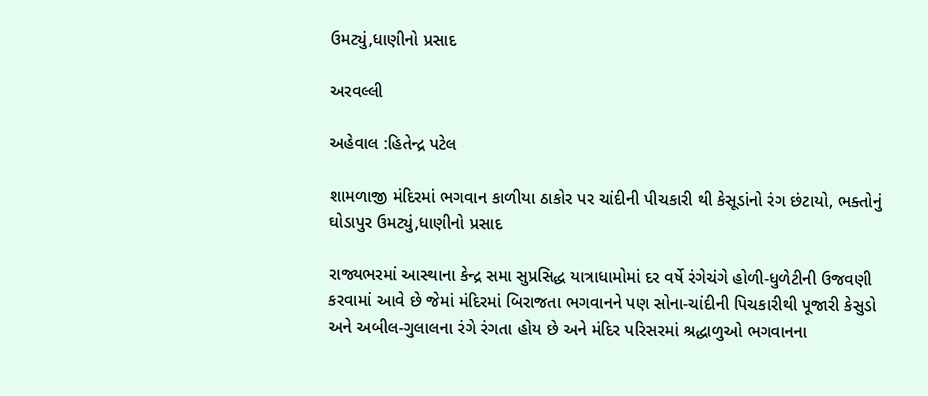ઉમટ્યું,ધાણીનો પ્રસાદ

અરવલ્લી

અહેવાલ :હિતેન્દ્ર પટેલ

શામળાજી મંદિરમાં ભગવાન કાળીયા ઠાકોર પર ચાંદીની પીચકારી થી કેસૂડાંનો રંગ છંટાયો, ભક્તોનું ઘોડાપુર ઉમટ્યું,ધાણીનો પ્રસાદ

રાજ્યભરમાં આસ્થાના કેન્દ્ર સમા સુપ્રસિદ્ધ યાત્રાધામોમાં દર વર્ષે રંગેચંગે હોળી-ધુળેટીની ઉજવણી કરવામાં આવે છે જેમાં મંદિરમાં બિરાજતા ભગવાનને પણ સોના-ચાંદીની પિચકારીથી પૂજારી કેસુડો અને અબીલ-ગુલાલના રંગે રંગતા હોય છે અને મંદિર પરિસરમાં શ્રદ્ધાળુઓ ભગવાનના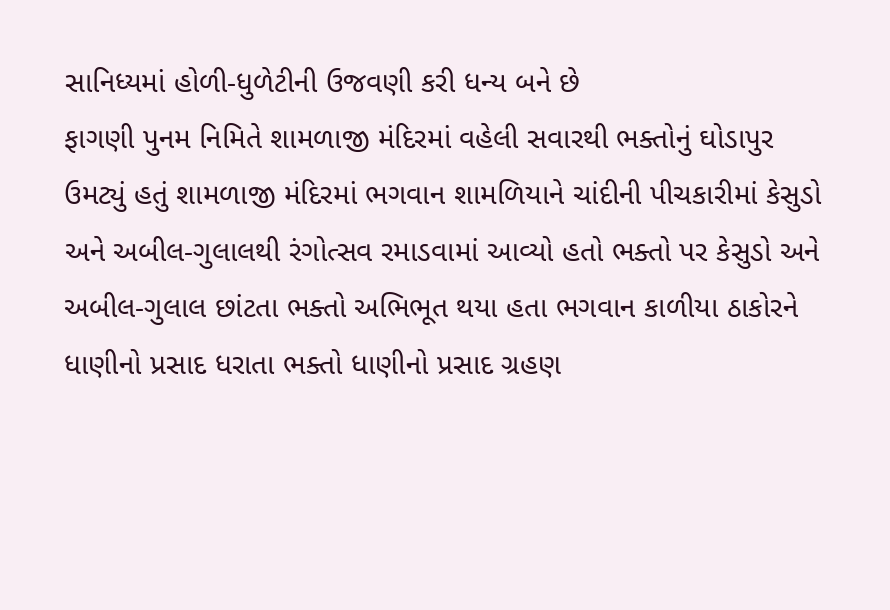સાનિધ્યમાં હોળી-ધુળેટીની ઉજવણી કરી ધન્ય બને છે
ફાગણી પુનમ નિમિતે શામળાજી મંદિરમાં વહેલી સવારથી ભક્તોનું ઘોડાપુર ઉમટ્યું હતું શામળાજી મંદિરમાં ભગવાન શામળિયાને ચાંદીની પીચકારીમાં કેસુડો અને અબીલ-ગુલાલથી રંગોત્સવ રમાડવામાં આવ્યો હતો ભક્તો પર કેસુડો અને અબીલ-ગુલાલ છાંટતા ભક્તો અભિભૂત થયા હતા ભગવાન કાળીયા ઠાકોરને ધાણીનો પ્રસાદ ધરાતા ભક્તો ધાણીનો પ્રસાદ ગ્રહણ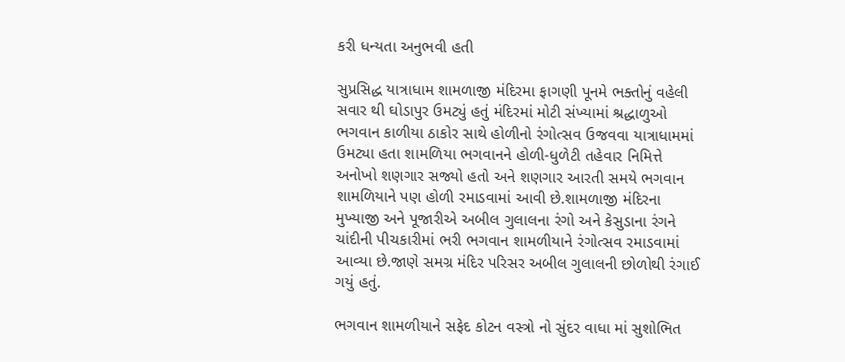કરી ધન્યતા અનુભવી હતી

સુપ્રસિદ્ધ યાત્રાધામ શામળાજી મંદિરમા ફાગણી પૂનમે ભક્તોનું વહેલી સવાર થી ઘોડાપુર ઉમટ્યું હતું મંદિરમાં મોટી સંખ્યામાં શ્રદ્ધાળુઓ ભગવાન કાળીયા ઠાકોર સાથે હોળીનો રંગોત્સવ ઉજવવા યાત્રાધામમાં ઉમટ્યા હતા શામળિયા ભગવાનને હોળી-ધુળેટી તહેવાર નિમિત્તે અનોખો શણગાર સજ્યો હતો અને શણગાર આરતી સમયે ભગવાન શામળિયાને પણ હોળી રમાડવામાં આવી છે.શામળાજી મંદિરના મુખ્યાજી અને પૂજારીએ અબીલ ગુલાલના રંગો અને કેસુડાના રંગને ચાંદીની પીચકારીમાં ભરી ભગવાન શામળીયાને રંગોત્સવ રમાડવામાં આવ્યા છે.જાણે સમગ્ર મંદિર પરિસર અબીલ ગુલાલની છોળોથી રંગાઈ ગયું હતું.

ભગવાન શામળીયાને સફેદ કોટન વસ્ત્રો નો સુંદર વાધા માં સુશોભિત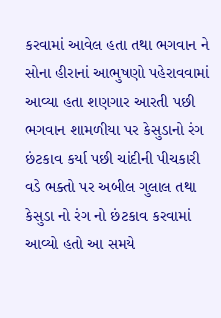કરવામાં આવેલ હતા તથા ભગવાન ને સોના હીરાનાં આભુષણો પહેરાવવામાં આવ્યા હતા શણગાર આરતી પછી ભગવાન શામળીયા પર કેસુડાનો રંગ છંટકાવ કર્યા પછી ચાંદીની પીચકારી વડે ભક્તો પર અબીલ ગુલાલ તથા કેસુડા નો રંગ નો છંટકાવ કરવામાં આવ્યો હતો આ સમયે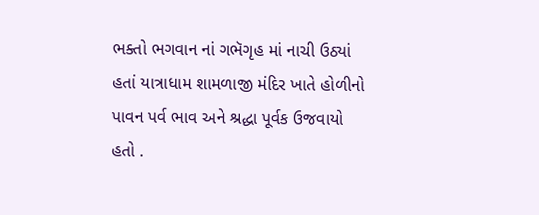ભક્તો ભગવાન નાં ગભૅગૃહ માં નાચી ઉઠ્યાં હતાં યાત્રાધામ શામળાજી મંદિર ખાતે હોળીનો પાવન પર્વ ભાવ અને શ્રદ્ધા પૂર્વક ઉજવાયો હતો .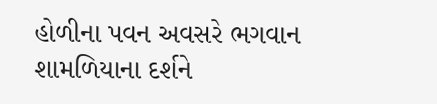હોળીના પવન અવસરે ભગવાન શામળિયાના દર્શને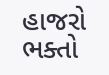હાજરો ભક્તો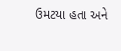ઉમટયા હતા અને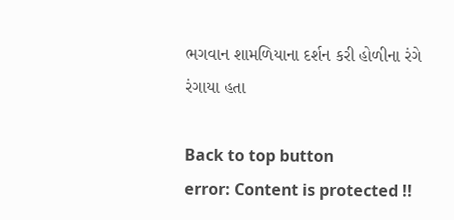ભગવાન શામળિયાના દર્શન કરી હોળીના રંગે રંગાયા હતા

Back to top button
error: Content is protected !!